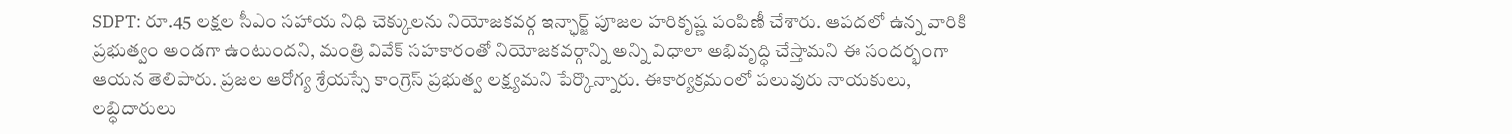SDPT: రూ.45 లక్షల సీఎం సహాయ నిధి చెక్కులను నియోజకవర్గ ఇన్ఛార్జ్ పూజల హరికృష్ణ పంపిణీ చేశారు. ఆపదలో ఉన్న వారికి ప్రభుత్వం అండగా ఉంటుందని, మంత్రి వివేక్ సహకారంతో నియోజకవర్గాన్ని అన్ని విధాలా అభివృద్ధి చేస్తామని ఈ సందర్భంగా ఆయన తెలిపారు. ప్రజల ఆరోగ్య శ్రేయస్సే కాంగ్రెస్ ప్రభుత్వ లక్ష్యమని పేర్కొన్నారు. ఈకార్యక్రమంలో పలువురు నాయకులు, లబ్ధిదారులు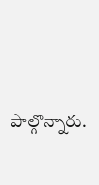పాల్గొన్నారు.